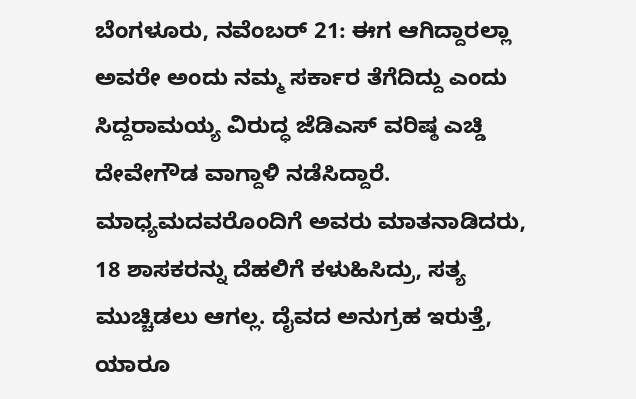ಬೆಂಗಳೂರು, ನವೆಂಬರ್ 21: ಈಗ ಆಗಿದ್ದಾರಲ್ಲಾ ಅವರೇ ಅಂದು ನಮ್ಮ ಸರ್ಕಾರ ತೆಗೆದಿದ್ದು ಎಂದು ಸಿದ್ದರಾಮಯ್ಯ ವಿರುದ್ಧ ಜೆಡಿಎಸ್ ವರಿಷ್ಠ ಎಚ್ಡಿ ದೇವೇಗೌಡ ವಾಗ್ದಾಳಿ ನಡೆಸಿದ್ದಾರೆ. ಮಾಧ್ಯಮದವರೊಂದಿಗೆ ಅವರು ಮಾತನಾಡಿದರು, 18 ಶಾಸಕರನ್ನು ದೆಹಲಿಗೆ ಕಳುಹಿಸಿದ್ರು, ಸತ್ಯ ಮುಚ್ಚಿಡಲು ಆಗಲ್ಲ. ದೈವದ ಅನುಗ್ರಹ ಇರುತ್ತೆ, ಯಾರೂ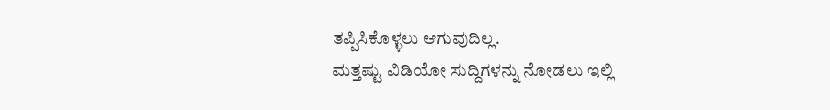ತಪ್ಪಿಸಿಕೊಳ್ಳಲು ಆಗುವುದಿಲ್ಲ.
ಮತ್ತಷ್ಟು ವಿಡಿಯೋ ಸುದ್ದಿಗಳನ್ನು ನೋಡಲು ಇಲ್ಲಿ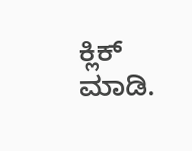ಕ್ಲಿಕ್ ಮಾಡಿ.